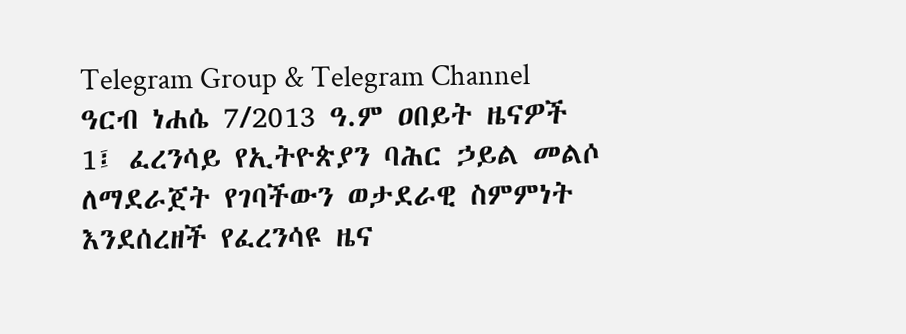Telegram Group & Telegram Channel
ዓርብ ነሐሴ 7/2013 ዓ.ም ዐበይት ዜናዎች
1፤ ፈረንሳይ የኢትዮጵያን ባሕር ኃይል መልሶ ለማደራጀት የገባችውን ወታደራዊ ስምምነት
እንደሰረዘች የፈረንሳዩ ዜና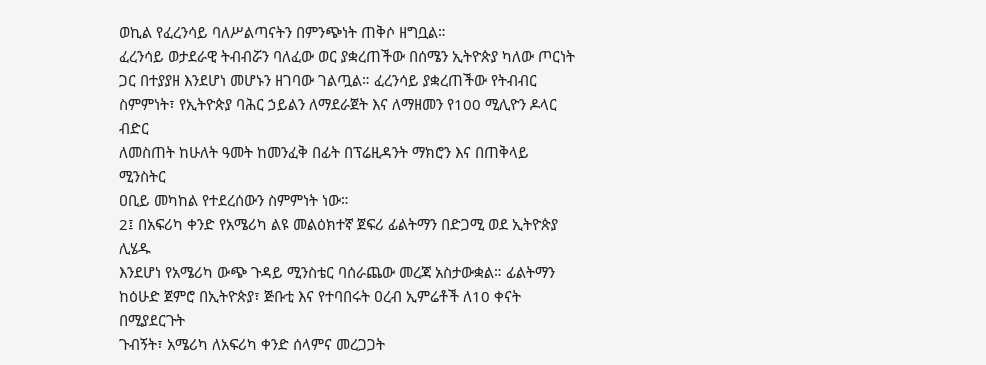ወኪል የፈረንሳይ ባለሥልጣናትን በምንጭነት ጠቅሶ ዘግቧል።
ፈረንሳይ ወታደራዊ ትብብሯን ባለፈው ወር ያቋረጠችው በሰሜን ኢትዮጵያ ካለው ጦርነት
ጋር በተያያዘ እንደሆነ መሆኑን ዘገባው ገልጧል። ፈረንሳይ ያቋረጠችው የትብብር
ስምምነት፣ የኢትዮጵያ ባሕር ኃይልን ለማደራጀት እና ለማዘመን የ100 ሚሊዮን ዶላር ብድር
ለመስጠት ከሁለት ዓመት ከመንፈቅ በፊት በፕሬዚዳንት ማክሮን እና በጠቅላይ ሚንስትር
ዐቢይ መካከል የተደረሰውን ስምምነት ነው።
2፤ በአፍሪካ ቀንድ የአሜሪካ ልዩ መልዕክተኛ ጀፍሪ ፊልትማን በድጋሚ ወደ ኢትዮጵያ ሊሄዱ
እንደሆነ የአሜሪካ ውጭ ጉዳይ ሚንስቴር ባሰራጨው መረጃ አስታውቋል። ፊልትማን
ከዕሁድ ጀምሮ በኢትዮጵያ፣ ጅቡቲ እና የተባበሩት ዐረብ ኢምሬቶች ለ10 ቀናት በሚያደርጉት
ጉብኝት፣ አሜሪካ ለአፍሪካ ቀንድ ሰላምና መረጋጋት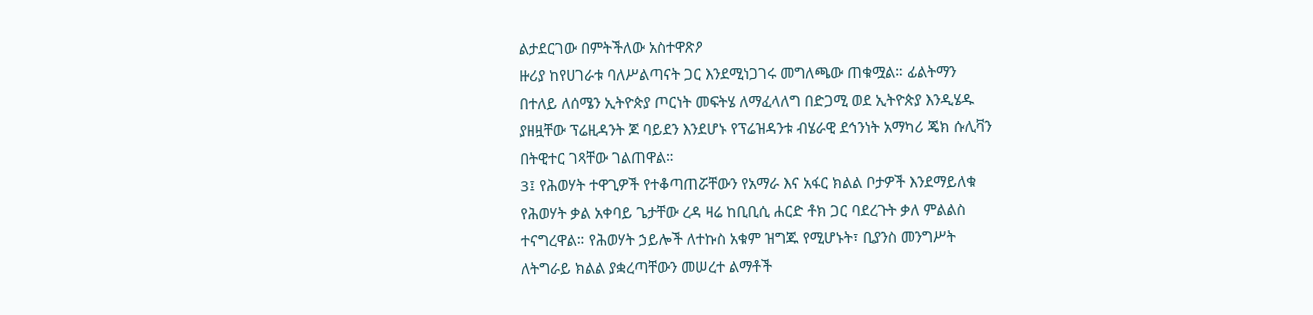ልታደርገው በምትችለው አስተዋጽዖ
ዙሪያ ከየሀገራቱ ባለሥልጣናት ጋር እንደሚነጋገሩ መግለጫው ጠቁሟል። ፊልትማን
በተለይ ለሰሜን ኢትዮጵያ ጦርነት መፍትሄ ለማፈላለግ በድጋሚ ወደ ኢትዮጵያ እንዲሄዱ
ያዘዟቸው ፕሬዚዳንት ጆ ባይደን እንደሆኑ የፕሬዝዳንቱ ብሄራዊ ደኅንነት አማካሪ ጄክ ሱሊቫን
በትዊተር ገጻቸው ገልጠዋል።
3፤ የሕወሃት ተዋጊዎች የተቆጣጠሯቸውን የአማራ እና አፋር ክልል ቦታዎች እንደማይለቁ
የሕወሃት ቃል አቀባይ ጌታቸው ረዳ ዛሬ ከቢቢሲ ሐርድ ቶክ ጋር ባደረጉት ቃለ ምልልስ
ተናግረዋል። የሕወሃት ኃይሎች ለተኩስ አቁም ዝግጁ የሚሆኑት፣ ቢያንስ መንግሥት
ለትግራይ ክልል ያቋረጣቸውን መሠረተ ልማቶች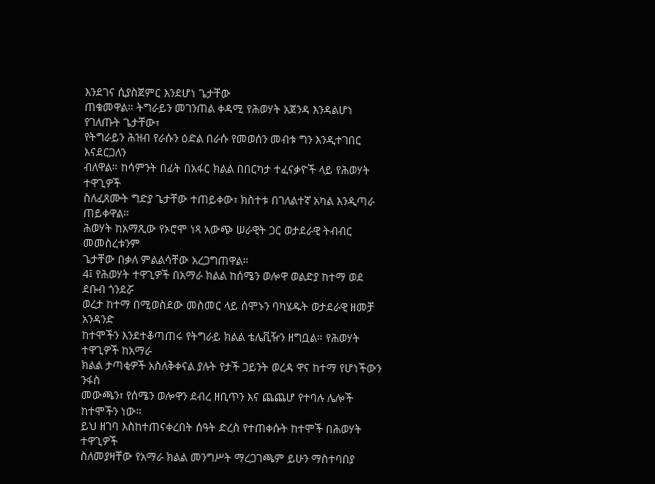እንደገና ሲያስጀምር እንደሆነ ጌታቸው
ጠቁመዋል። ትግራይን መገንጠል ቀዳሚ የሕወሃት አጀንዳ እንዳልሆነ የገለጡት ጌታቸው፣
የትግራይን ሕዝብ የራሱን ዕድል በራሱ የመወሰን መብቱ ግን እንዲተገበር እናደርጋለን
ብለዋል። ከሳምንት በፊት በአፋር ክልል በበርካታ ተፈናቃዮች ላይ የሕወሃት ተዋጊዎች
ስለፈጸሙት ግድያ ጌታቸው ተጠይቀው፣ ክስተቱ በገለልተኛ አካል እንዲጣራ ጠይቀዋል።
ሕወሃት ከአማጺው የኦሮሞ ነጻ አውጭ ሠራዊት ጋር ወታደራዊ ትብብር መመስረቱንም
ጌታቸው በቃለ ምልልሳቸው አረጋግጠዋል።
4፤ የሕወሃት ተዋጊዎች በአማራ ክልል ከሰሜን ወሎዋ ወልድያ ከተማ ወደ ደቡብ ጎንደሯ
ወረታ ከተማ በሚወስደው መስመር ላይ ሰሞኑን ባካሄዱት ወታደራዊ ዘመቻ አንዳንድ
ከተሞችን እንደተቆጣጠሩ የትግራይ ክልል ቴሌቪዥን ዘግቧል። የሕወሃት ተዋጊዎች ከአማራ
ክልል ታጣቂዎች አስለቅቀናል ያሉት የታች ጋይንት ወረዳ ዋና ከተማ የሆነችውን ንፋስ
መውጫን፣ የሰሜን ወሎዋን ደብረ ዘቢጥን እና ጨጨሆ የተባሉ ሌሎች ከተሞችን ነው።
ይህ ዘገባ እስከተጠናቀረበት ሰዓት ድረስ የተጠቀሱት ከተሞች በሕወሃት ተዋጊዎች
ስለመያዛቸው የአማራ ክልል መንግሥት ማረጋገጫም ይሁን ማስተባበያ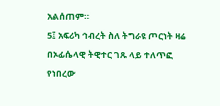አልሰጠም።
5፤ አፍሪካ ኅብረት ስለ ትግራዩ ጦርነት ዛሬ በኦፊሴላዊ ትዊተር ገጹ ላይ ተለጥፎ የነበረው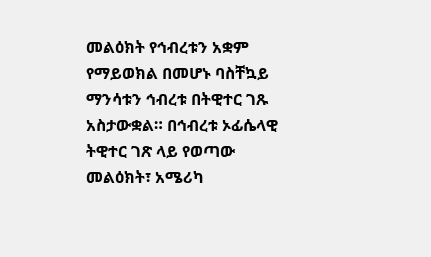መልዕክት የኅብረቱን አቋም የማይወክል በመሆኑ ባስቸኳይ ማንሳቱን ኅብረቱ በትዊተር ገጹ
አስታውቋል። በኅብረቱ ኦፊሴላዊ ትዊተር ገጽ ላይ የወጣው መልዕክት፣ አሜሪካ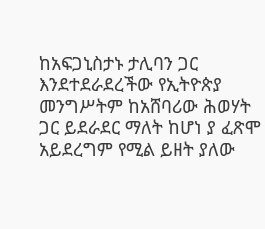ከአፍጋኒስታኑ ታሊባን ጋር እንደተደራደረችው የኢትዮጵያ መንግሥትም ከአሸባሪው ሕወሃት
ጋር ይደራደር ማለት ከሆነ ያ ፈጽሞ አይደረግም የሚል ይዘት ያለው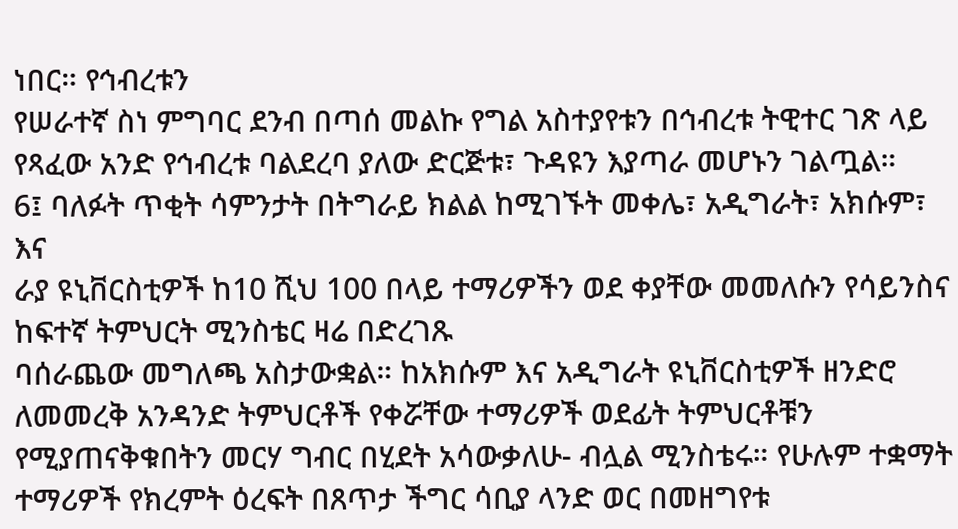ነበር። የኅብረቱን
የሠራተኛ ስነ ምግባር ደንብ በጣሰ መልኩ የግል አስተያየቱን በኅብረቱ ትዊተር ገጽ ላይ
የጻፈው አንድ የኅብረቱ ባልደረባ ያለው ድርጅቱ፣ ጉዳዩን እያጣራ መሆኑን ገልጧል።
6፤ ባለፉት ጥቂት ሳምንታት በትግራይ ክልል ከሚገኙት መቀሌ፣ አዲግራት፣ አክሱም፣ እና
ራያ ዩኒቨርስቲዎች ከ10 ሺህ 100 በላይ ተማሪዎችን ወደ ቀያቸው መመለሱን የሳይንስና
ከፍተኛ ትምህርት ሚንስቴር ዛሬ በድረገጹ
ባሰራጨው መግለጫ አስታውቋል። ከአክሱም እና አዲግራት ዩኒቨርስቲዎች ዘንድሮ
ለመመረቅ አንዳንድ ትምህርቶች የቀሯቸው ተማሪዎች ወደፊት ትምህርቶቹን
የሚያጠናቅቁበትን መርሃ ግብር በሂደት አሳውቃለሁ- ብሏል ሚንስቴሩ። የሁሉም ተቋማት
ተማሪዎች የክረምት ዕረፍት በጸጥታ ችግር ሳቢያ ላንድ ወር በመዘግየቱ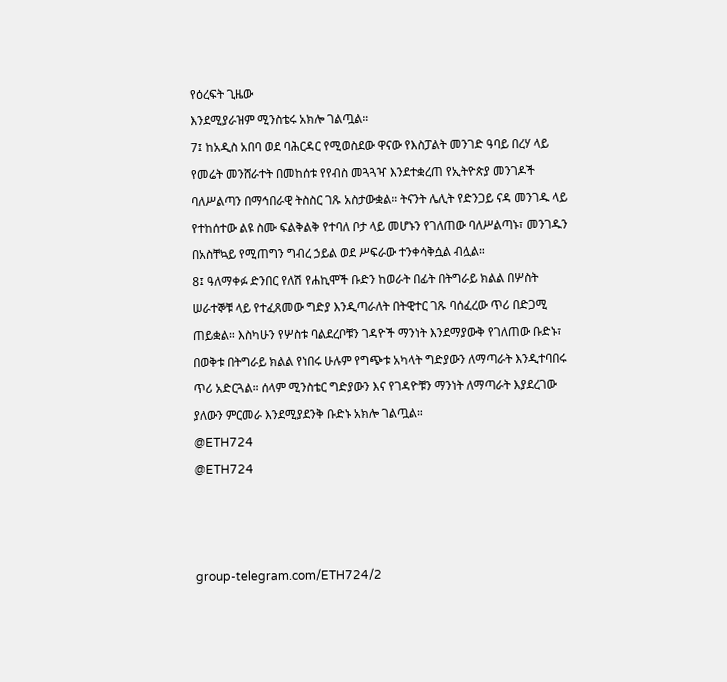የዕረፍት ጊዜው
እንደሚያራዝም ሚንስቴሩ አክሎ ገልጧል።
7፤ ከአዲስ አበባ ወደ ባሕርዳር የሚወስደው ዋናው የእስፓልት መንገድ ዓባይ በረሃ ላይ
የመሬት መንሸራተት በመከሰቱ የየብስ መጓጓዣ እንደተቋረጠ የኢትዮጵያ መንገዶች
ባለሥልጣን በማኅበራዊ ትስስር ገጹ አስታውቋል። ትናንት ሌሊት የድንጋይ ናዳ መንገዱ ላይ
የተከሰተው ልዩ ስሙ ፍልቅልቅ የተባለ ቦታ ላይ መሆኑን የገለጠው ባለሥልጣኑ፣ መንገዱን
በአስቸኳይ የሚጠግን ግብረ ኃይል ወደ ሥፍራው ተንቀሳቅሷል ብሏል።
8፤ ዓለማቀፉ ድንበር የለሽ የሐኪሞች ቡድን ከወራት በፊት በትግራይ ክልል በሦስት
ሠራተኞቹ ላይ የተፈጸመው ግድያ እንዲጣራለት በትዊተር ገጹ ባሰፈረው ጥሪ በድጋሚ
ጠይቋል። እስካሁን የሦስቱ ባልደረቦቹን ገዳዮች ማንነት እንደማያውቅ የገለጠው ቡድኑ፣
በወቅቱ በትግራይ ክልል የነበሩ ሁሉም የግጭቱ አካላት ግድያውን ለማጣራት እንዲተባበሩ
ጥሪ አድርጓል። ሰላም ሚንስቴር ግድያውን እና የገዳዮቹን ማንነት ለማጣራት እያደረገው
ያለውን ምርመራ እንደሚያደንቅ ቡድኑ አክሎ ገልጧል።
@ETH724
@ETH724



group-telegram.com/ETH724/2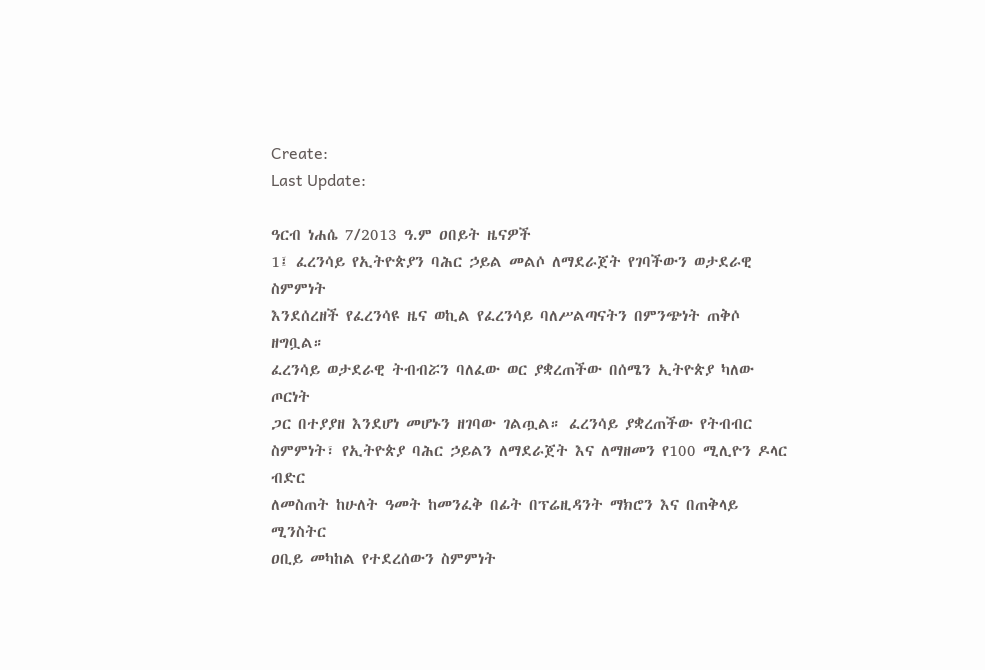Create:
Last Update:

ዓርብ ነሐሴ 7/2013 ዓ.ም ዐበይት ዜናዎች
1፤ ፈረንሳይ የኢትዮጵያን ባሕር ኃይል መልሶ ለማደራጀት የገባችውን ወታደራዊ ስምምነት
እንደሰረዘች የፈረንሳዩ ዜና ወኪል የፈረንሳይ ባለሥልጣናትን በምንጭነት ጠቅሶ ዘግቧል።
ፈረንሳይ ወታደራዊ ትብብሯን ባለፈው ወር ያቋረጠችው በሰሜን ኢትዮጵያ ካለው ጦርነት
ጋር በተያያዘ እንደሆነ መሆኑን ዘገባው ገልጧል። ፈረንሳይ ያቋረጠችው የትብብር
ስምምነት፣ የኢትዮጵያ ባሕር ኃይልን ለማደራጀት እና ለማዘመን የ100 ሚሊዮን ዶላር ብድር
ለመስጠት ከሁለት ዓመት ከመንፈቅ በፊት በፕሬዚዳንት ማክሮን እና በጠቅላይ ሚንስትር
ዐቢይ መካከል የተደረሰውን ስምምነት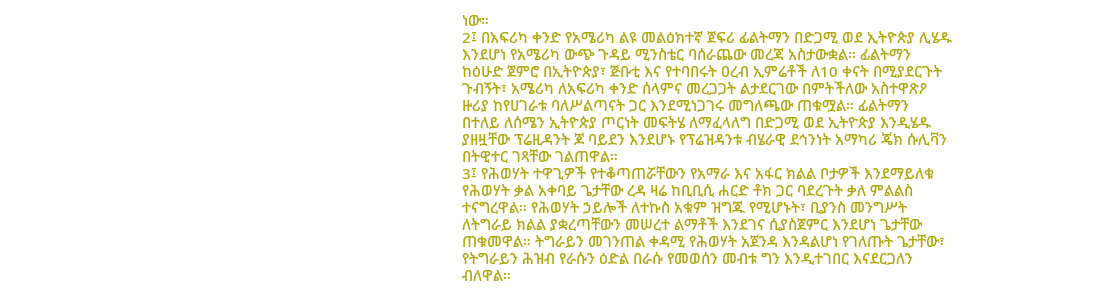ነው።
2፤ በአፍሪካ ቀንድ የአሜሪካ ልዩ መልዕክተኛ ጀፍሪ ፊልትማን በድጋሚ ወደ ኢትዮጵያ ሊሄዱ
እንደሆነ የአሜሪካ ውጭ ጉዳይ ሚንስቴር ባሰራጨው መረጃ አስታውቋል። ፊልትማን
ከዕሁድ ጀምሮ በኢትዮጵያ፣ ጅቡቲ እና የተባበሩት ዐረብ ኢምሬቶች ለ10 ቀናት በሚያደርጉት
ጉብኝት፣ አሜሪካ ለአፍሪካ ቀንድ ሰላምና መረጋጋት ልታደርገው በምትችለው አስተዋጽዖ
ዙሪያ ከየሀገራቱ ባለሥልጣናት ጋር እንደሚነጋገሩ መግለጫው ጠቁሟል። ፊልትማን
በተለይ ለሰሜን ኢትዮጵያ ጦርነት መፍትሄ ለማፈላለግ በድጋሚ ወደ ኢትዮጵያ እንዲሄዱ
ያዘዟቸው ፕሬዚዳንት ጆ ባይደን እንደሆኑ የፕሬዝዳንቱ ብሄራዊ ደኅንነት አማካሪ ጄክ ሱሊቫን
በትዊተር ገጻቸው ገልጠዋል።
3፤ የሕወሃት ተዋጊዎች የተቆጣጠሯቸውን የአማራ እና አፋር ክልል ቦታዎች እንደማይለቁ
የሕወሃት ቃል አቀባይ ጌታቸው ረዳ ዛሬ ከቢቢሲ ሐርድ ቶክ ጋር ባደረጉት ቃለ ምልልስ
ተናግረዋል። የሕወሃት ኃይሎች ለተኩስ አቁም ዝግጁ የሚሆኑት፣ ቢያንስ መንግሥት
ለትግራይ ክልል ያቋረጣቸውን መሠረተ ልማቶች እንደገና ሲያስጀምር እንደሆነ ጌታቸው
ጠቁመዋል። ትግራይን መገንጠል ቀዳሚ የሕወሃት አጀንዳ እንዳልሆነ የገለጡት ጌታቸው፣
የትግራይን ሕዝብ የራሱን ዕድል በራሱ የመወሰን መብቱ ግን እንዲተገበር እናደርጋለን
ብለዋል።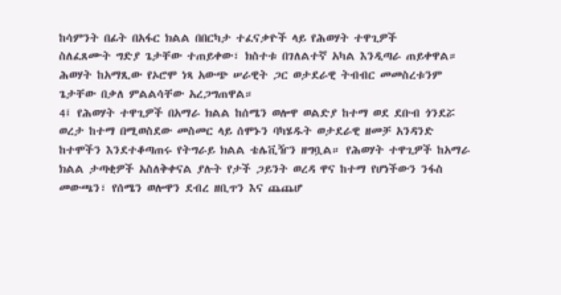ከሳምንት በፊት በአፋር ክልል በበርካታ ተፈናቃዮች ላይ የሕወሃት ተዋጊዎች
ስለፈጸሙት ግድያ ጌታቸው ተጠይቀው፣ ክስተቱ በገለልተኛ አካል እንዲጣራ ጠይቀዋል።
ሕወሃት ከአማጺው የኦሮሞ ነጻ አውጭ ሠራዊት ጋር ወታደራዊ ትብብር መመስረቱንም
ጌታቸው በቃለ ምልልሳቸው አረጋግጠዋል።
4፤ የሕወሃት ተዋጊዎች በአማራ ክልል ከሰሜን ወሎዋ ወልድያ ከተማ ወደ ደቡብ ጎንደሯ
ወረታ ከተማ በሚወስደው መስመር ላይ ሰሞኑን ባካሄዱት ወታደራዊ ዘመቻ አንዳንድ
ከተሞችን እንደተቆጣጠሩ የትግራይ ክልል ቴሌቪዥን ዘግቧል። የሕወሃት ተዋጊዎች ከአማራ
ክልል ታጣቂዎች አስለቅቀናል ያሉት የታች ጋይንት ወረዳ ዋና ከተማ የሆነችውን ንፋስ
መውጫን፣ የሰሜን ወሎዋን ደብረ ዘቢጥን እና ጨጨሆ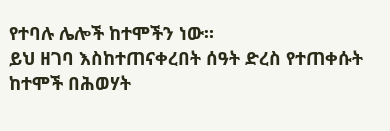የተባሉ ሌሎች ከተሞችን ነው።
ይህ ዘገባ እስከተጠናቀረበት ሰዓት ድረስ የተጠቀሱት ከተሞች በሕወሃት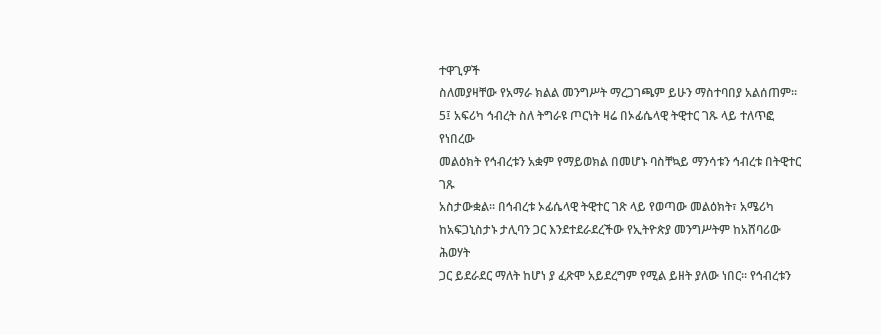ተዋጊዎች
ስለመያዛቸው የአማራ ክልል መንግሥት ማረጋገጫም ይሁን ማስተባበያ አልሰጠም።
5፤ አፍሪካ ኅብረት ስለ ትግራዩ ጦርነት ዛሬ በኦፊሴላዊ ትዊተር ገጹ ላይ ተለጥፎ የነበረው
መልዕክት የኅብረቱን አቋም የማይወክል በመሆኑ ባስቸኳይ ማንሳቱን ኅብረቱ በትዊተር ገጹ
አስታውቋል። በኅብረቱ ኦፊሴላዊ ትዊተር ገጽ ላይ የወጣው መልዕክት፣ አሜሪካ
ከአፍጋኒስታኑ ታሊባን ጋር እንደተደራደረችው የኢትዮጵያ መንግሥትም ከአሸባሪው ሕወሃት
ጋር ይደራደር ማለት ከሆነ ያ ፈጽሞ አይደረግም የሚል ይዘት ያለው ነበር። የኅብረቱን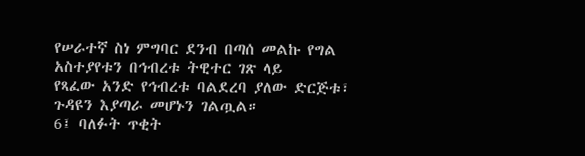የሠራተኛ ስነ ምግባር ደንብ በጣሰ መልኩ የግል አስተያየቱን በኅብረቱ ትዊተር ገጽ ላይ
የጻፈው አንድ የኅብረቱ ባልደረባ ያለው ድርጅቱ፣ ጉዳዩን እያጣራ መሆኑን ገልጧል።
6፤ ባለፉት ጥቂት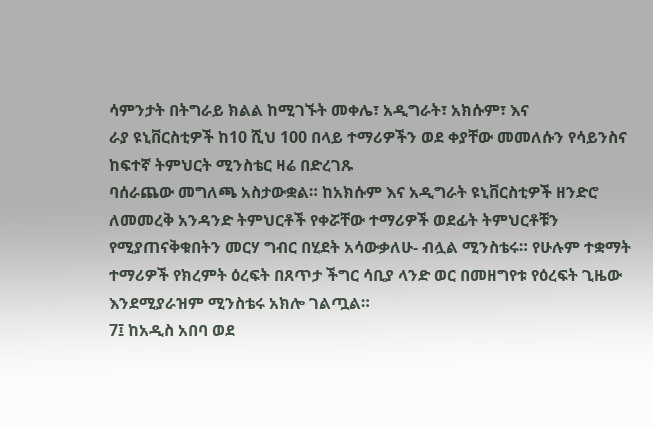ሳምንታት በትግራይ ክልል ከሚገኙት መቀሌ፣ አዲግራት፣ አክሱም፣ እና
ራያ ዩኒቨርስቲዎች ከ10 ሺህ 100 በላይ ተማሪዎችን ወደ ቀያቸው መመለሱን የሳይንስና
ከፍተኛ ትምህርት ሚንስቴር ዛሬ በድረገጹ
ባሰራጨው መግለጫ አስታውቋል። ከአክሱም እና አዲግራት ዩኒቨርስቲዎች ዘንድሮ
ለመመረቅ አንዳንድ ትምህርቶች የቀሯቸው ተማሪዎች ወደፊት ትምህርቶቹን
የሚያጠናቅቁበትን መርሃ ግብር በሂደት አሳውቃለሁ- ብሏል ሚንስቴሩ። የሁሉም ተቋማት
ተማሪዎች የክረምት ዕረፍት በጸጥታ ችግር ሳቢያ ላንድ ወር በመዘግየቱ የዕረፍት ጊዜው
እንደሚያራዝም ሚንስቴሩ አክሎ ገልጧል።
7፤ ከአዲስ አበባ ወደ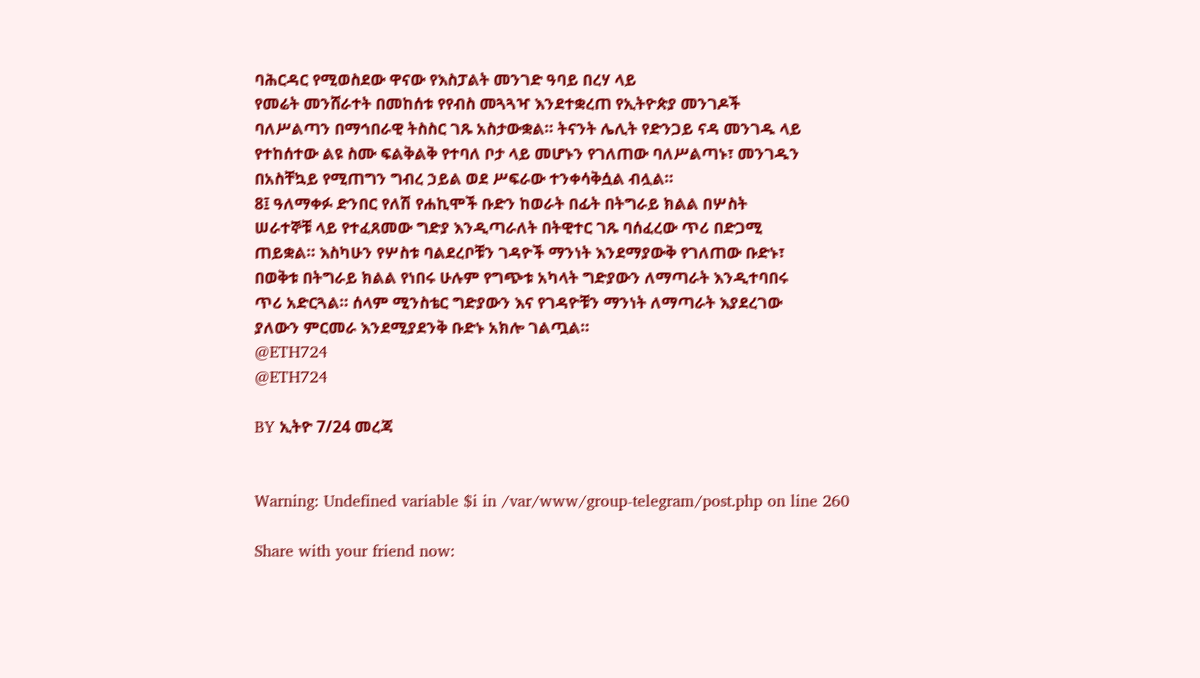ባሕርዳር የሚወስደው ዋናው የእስፓልት መንገድ ዓባይ በረሃ ላይ
የመሬት መንሸራተት በመከሰቱ የየብስ መጓጓዣ እንደተቋረጠ የኢትዮጵያ መንገዶች
ባለሥልጣን በማኅበራዊ ትስስር ገጹ አስታውቋል። ትናንት ሌሊት የድንጋይ ናዳ መንገዱ ላይ
የተከሰተው ልዩ ስሙ ፍልቅልቅ የተባለ ቦታ ላይ መሆኑን የገለጠው ባለሥልጣኑ፣ መንገዱን
በአስቸኳይ የሚጠግን ግብረ ኃይል ወደ ሥፍራው ተንቀሳቅሷል ብሏል።
8፤ ዓለማቀፉ ድንበር የለሽ የሐኪሞች ቡድን ከወራት በፊት በትግራይ ክልል በሦስት
ሠራተኞቹ ላይ የተፈጸመው ግድያ እንዲጣራለት በትዊተር ገጹ ባሰፈረው ጥሪ በድጋሚ
ጠይቋል። እስካሁን የሦስቱ ባልደረቦቹን ገዳዮች ማንነት እንደማያውቅ የገለጠው ቡድኑ፣
በወቅቱ በትግራይ ክልል የነበሩ ሁሉም የግጭቱ አካላት ግድያውን ለማጣራት እንዲተባበሩ
ጥሪ አድርጓል። ሰላም ሚንስቴር ግድያውን እና የገዳዮቹን ማንነት ለማጣራት እያደረገው
ያለውን ምርመራ እንደሚያደንቅ ቡድኑ አክሎ ገልጧል።
@ETH724
@ETH724

BY ኢትዮ 7/24 መረጃ


Warning: Undefined variable $i in /var/www/group-telegram/post.php on line 260

Share with your friend now: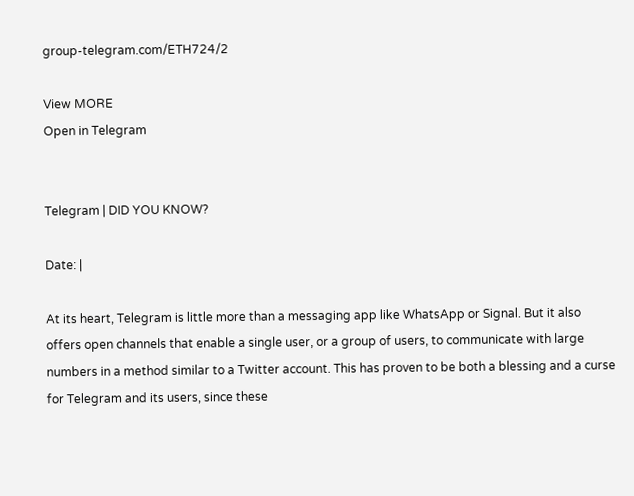group-telegram.com/ETH724/2

View MORE
Open in Telegram


Telegram | DID YOU KNOW?

Date: |

At its heart, Telegram is little more than a messaging app like WhatsApp or Signal. But it also offers open channels that enable a single user, or a group of users, to communicate with large numbers in a method similar to a Twitter account. This has proven to be both a blessing and a curse for Telegram and its users, since these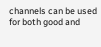channels can be used for both good and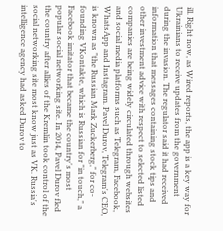ill. Right now, as Wired reports, the app is a key way for Ukrainians to receive updates from the government during the invasion. The regulator said it had received information that messages containing stock tips and other investment advice with respect to selected listed companies are being widely circulated through websites and social media platforms such as Telegram, Facebook, WhatsApp and Instagram. Pavel Durov, Telegram's CEO, is known as "the Russian Mark Zuckerberg," for co-founding VKontakte, which is Russian for "in touch," a Facebook imitator that became the country's most popular social networking site. In 2014, Pavel Durov fled the country after allies of the Kremlin took control of the social networking site most know just as VK. Russia's intelligence agency had asked Durov to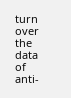turn over the data of anti-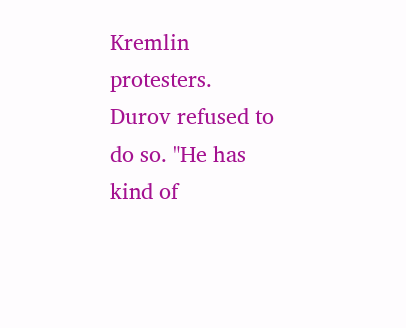Kremlin protesters. Durov refused to do so. "He has kind of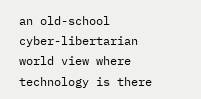an old-school cyber-libertarian world view where technology is there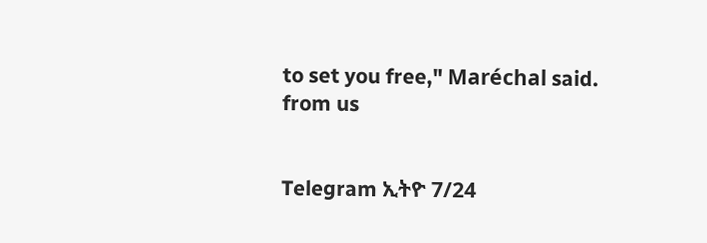to set you free," Maréchal said.
from us


Telegram ኢትዮ 7/24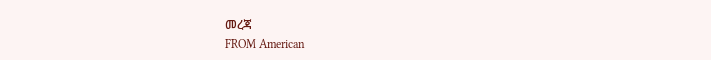መረጃ
FROM American